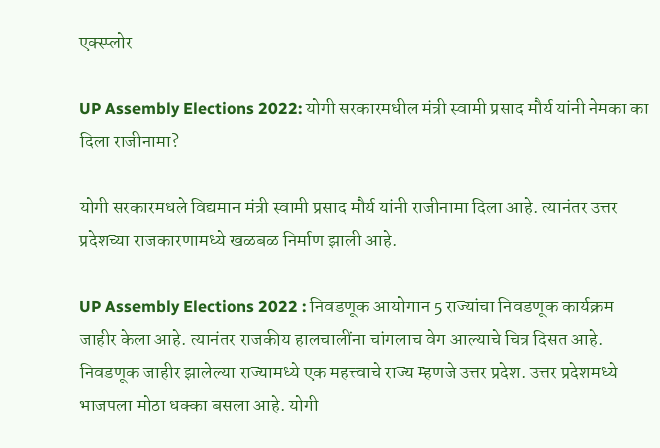एक्स्प्लोर

UP Assembly Elections 2022: योगी सरकारमधील मंत्री स्वामी प्रसाद मौर्य यांनी नेमका का दिला राजीनामा?

योगी सरकारमधले विद्यमान मंत्री स्वामी प्रसाद मौर्य यांनी राजीनामा दिला आहे. त्यानंतर उत्तर प्रदेशच्या राजकारणामध्ये खळबळ निर्माण झाली आहे.

UP Assembly Elections 2022 : निवडणूक आयोगान 5 राज्यांचा निवडणूक कार्यक्रम जाहीर केला आहे. त्यानंतर राजकीय हालचालींना चांगलाच वेग आल्याचे चित्र दिसत आहे. निवडणूक जाहीर झालेल्या राज्यामध्ये एक महत्त्वाचे राज्य म्हणजे उत्तर प्रदेश. उत्तर प्रदेशमध्ये भाजपला मोठा धक्का बसला आहे. योगी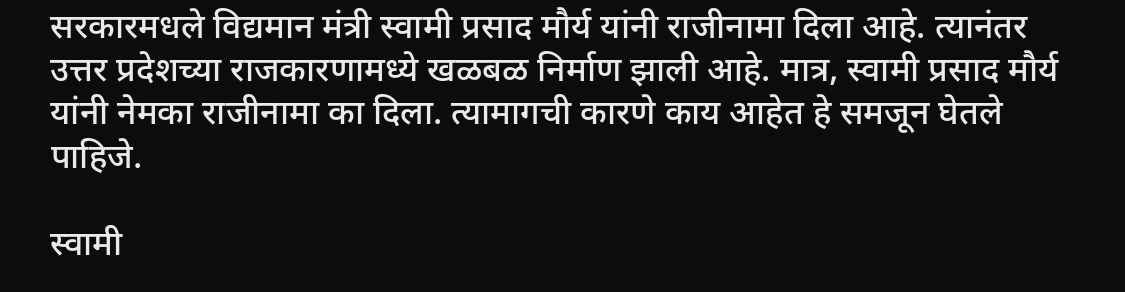सरकारमधले विद्यमान मंत्री स्वामी प्रसाद मौर्य यांनी राजीनामा दिला आहे. त्यानंतर उत्तर प्रदेशच्या राजकारणामध्ये खळबळ निर्माण झाली आहे. मात्र, स्वामी प्रसाद मौर्य यांनी नेमका राजीनामा का दिला. त्यामागची कारणे काय आहेत हे समजून घेतले पाहिजे.

स्वामी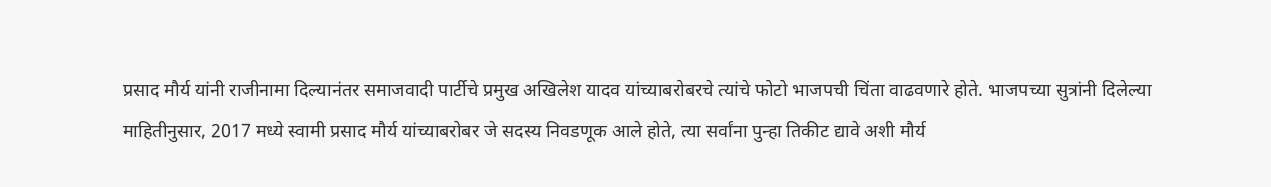प्रसाद मौर्य यांनी राजीनामा दिल्यानंतर समाजवादी पार्टीचे प्रमुख अखिलेश यादव यांच्याबरोबरचे त्यांचे फोटो भाजपची चिंता वाढवणारे होते. भाजपच्या सुत्रांनी दिलेल्या माहितीनुसार, 2017 मध्ये स्वामी प्रसाद मौर्य यांच्याबरोबर जे सदस्य निवडणूक आले होते, त्या सर्वांना पुन्हा तिकीट द्यावे अशी मौर्य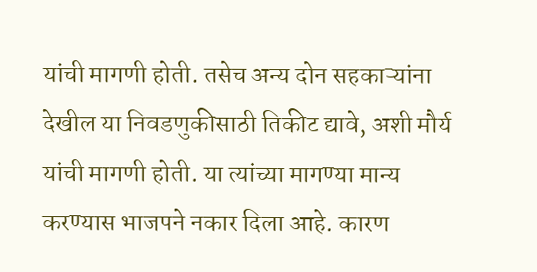यांची मागणी होती. तसेच अन्य दोन सहकाऱ्यांना देखील या निवडणुकीसाठी तिकीट द्यावे, अशी मौर्य यांची मागणी होती. या त्यांच्या मागण्या मान्य करण्यास भाजपने नकार दिला आहे. कारण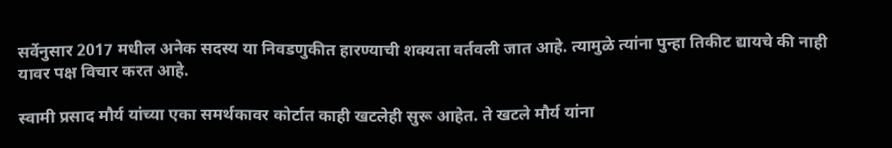सर्वेनुसार 2017 मधील अनेक सदस्य या निवडणुकीत हारण्याची शक्यता वर्तवली जात आहे. त्यामुळे त्यांना पुन्हा तिकीट द्यायचे की नाही यावर पक्ष विचार करत आहे.

स्वामी प्रसाद मौर्य यांच्या एका समर्थकावर कोर्टात काही खटलेही सुरू आहेत. ते खटले मौर्य यांना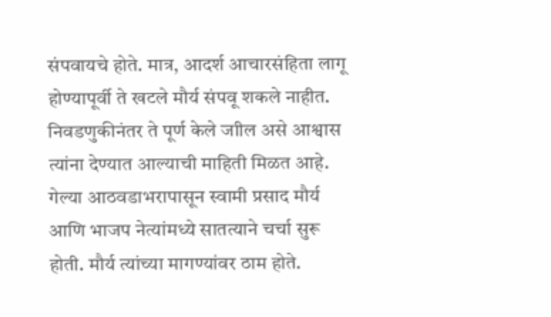संपवायचे होते. मात्र, आदर्श आचारसंहिता लागू होण्यापूर्वी ते खटले मौर्य संपवू शकले नाहीत. निवडणुकीनंतर ते पूर्ण केले जाील असे आश्वास त्यांना देण्यात आल्याची माहिती मिळत आहे. गेल्या आठवडाभरापासून स्वामी प्रसाद मौर्य आणि भाजप नेत्यांमध्ये सातत्याने चर्चा सुरू होती. मौर्य त्यांच्या मागण्यांवर ठाम होते.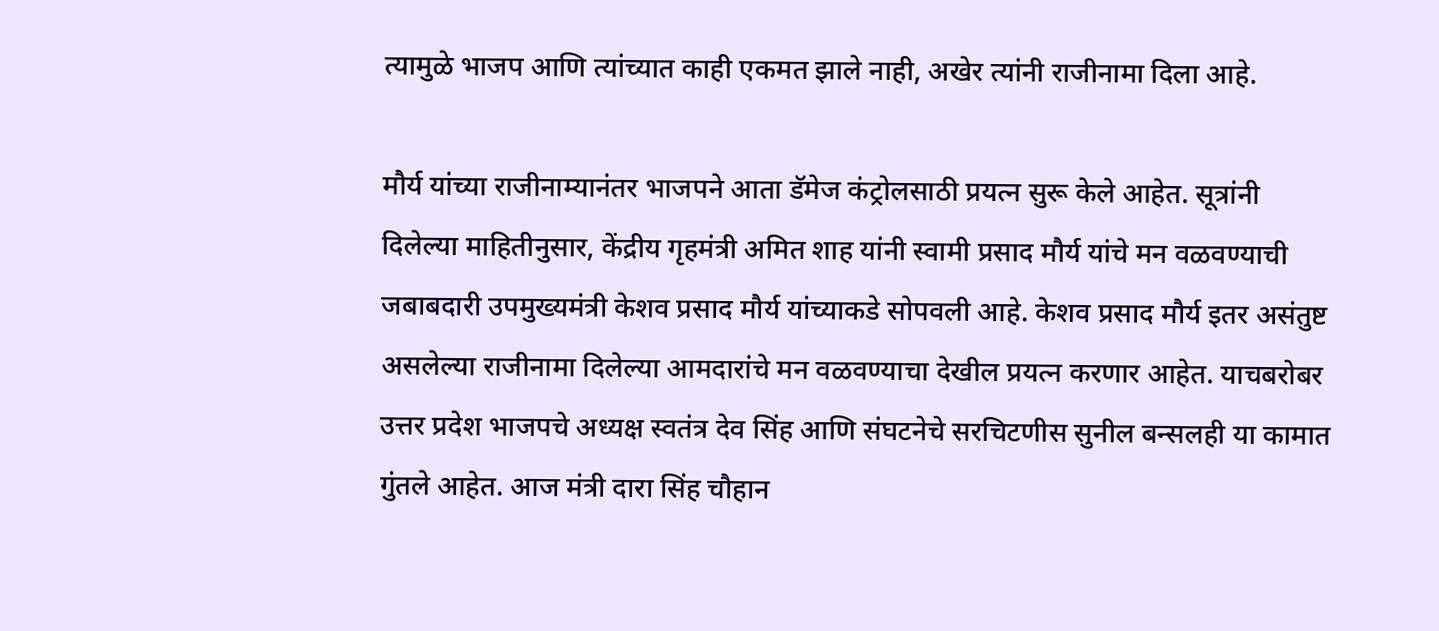त्यामुळे भाजप आणि त्यांच्यात काही एकमत झाले नाही, अखेर त्यांनी राजीनामा दिला आहे.

मौर्य यांच्या राजीनाम्यानंतर भाजपने आता डॅमेज कंट्रोलसाठी प्रयत्न सुरू केले आहेत. सूत्रांनी दिलेल्या माहितीनुसार, केंद्रीय गृहमंत्री अमित शाह यांनी स्वामी प्रसाद मौर्य यांचे मन वळवण्याची जबाबदारी उपमुख्यमंत्री केशव प्रसाद मौर्य यांच्याकडे सोपवली आहे. केशव प्रसाद मौर्य इतर असंतुष्ट असलेल्या राजीनामा दिलेल्या आमदारांचे मन वळवण्याचा देखील प्रयत्न करणार आहेत. याचबरोबर उत्तर प्रदेश भाजपचे अध्यक्ष स्वतंत्र देव सिंह आणि संघटनेचे सरचिटणीस सुनील बन्सलही या कामात गुंतले आहेत. आज मंत्री दारा सिंह चौहान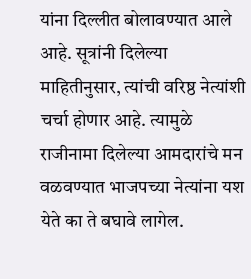यांना दिल्लीत बोलावण्यात आले आहे. सूत्रांनी दिलेल्या माहितीनुसार, त्यांची वरिष्ठ नेत्यांशी चर्चा होणार आहे. त्यामुळे राजीनामा दिलेल्या आमदारांचे मन वळवण्यात भाजपच्या नेत्यांना यश येते का ते बघावे लागेल.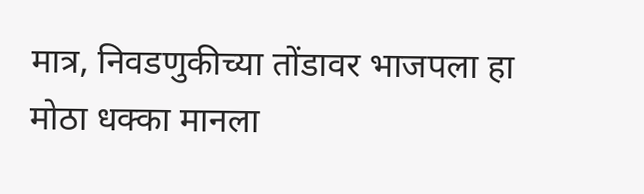मात्र, निवडणुकीच्या तोंडावर भाजपला हा मोठा धक्का मानला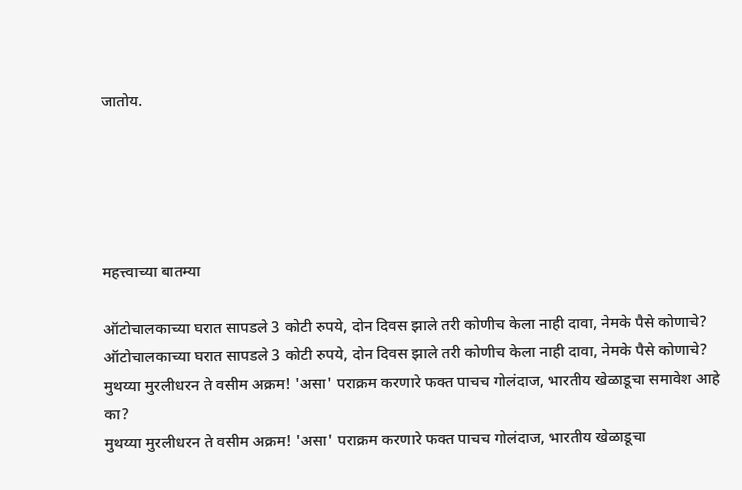जातोय.





महत्त्वाच्या बातम्या

ऑटोचालकाच्या घरात सापडले 3 कोटी रुपये, दोन दिवस झाले तरी कोणीच केला नाही दावा, नेमके पैसे कोणाचे?
ऑटोचालकाच्या घरात सापडले 3 कोटी रुपये, दोन दिवस झाले तरी कोणीच केला नाही दावा, नेमके पैसे कोणाचे?
मुथय्या मुरलीधरन ते वसीम अक्रम! 'असा' पराक्रम करणारे फक्त पाचच गोलंदाज, भारतीय खेळाडूचा समावेश आहे का?
मुथय्या मुरलीधरन ते वसीम अक्रम! 'असा' पराक्रम करणारे फक्त पाचच गोलंदाज, भारतीय खेळाडूचा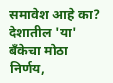समावेश आहे का?
देशातील 'या' बँकेचा मोठा निर्णय,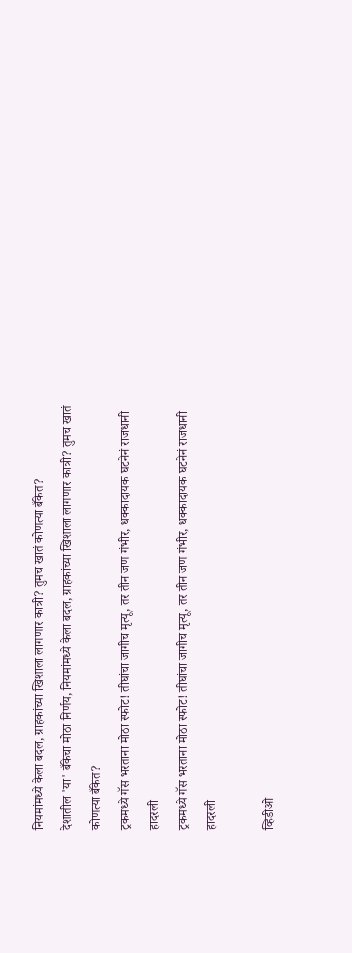नियमांमध्ये केला बदल, ग्राहकांच्या खिशाला लागणार कात्री? तुमच खातं कोणत्या बँकेत?
देशातील 'या' बँकेचा मोठा निर्णय, नियमांमध्ये केला बदल, ग्राहकांच्या खिशाला लागणार कात्री? तुमच खातं कोणत्या बँकेत?
ट्रकमध्ये गॅस भरताना मोठा स्फोट! तीघांचा जागीच मृत्यू, तर तीन जण गंभीर, धक्कादायक घटनेनं राजधानी हादरली
ट्रकमध्ये गॅस भरताना मोठा स्फोट! तीघांचा जागीच मृत्यू, तर तीन जण गंभीर, धक्कादायक घटनेनं राजधानी हादरली

व्हिडीओ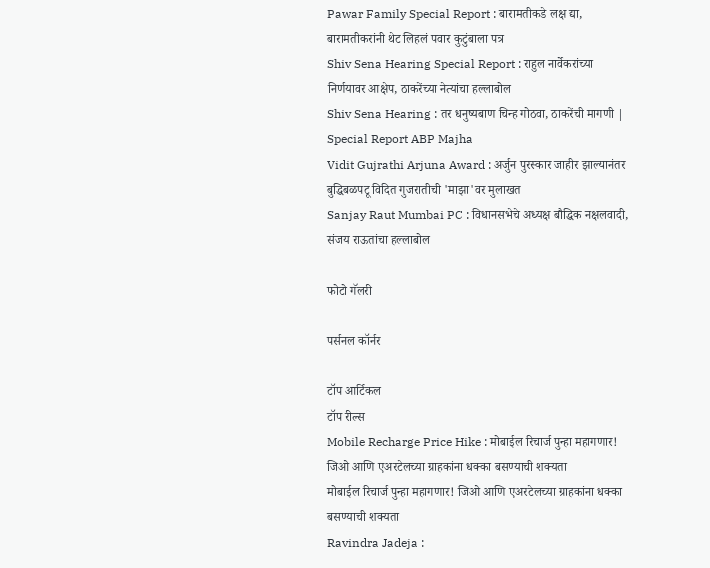Pawar Family Special Report : बारामतीकडे लक्ष द्या, बारामतीकरांनी थेट लिहलं पवार कुटुंबाला पत्र
Shiv Sena Hearing Special Report : राहुल नार्वेकरांच्या निर्णयावर आक्षेप, ठाकरेंच्या नेत्यांचा हल्लाबोल
Shiv Sena Hearing : तर धनुष्यबाण चिन्ह गोठवा, ठाकरेंची मागणी | Special Report ABP Majha
Vidit Gujrathi Arjuna Award : अर्जुन पुरस्कार जाहीर झाल्यानंतर बुद्धिबळपटू विदित गुजरातीची 'माझा'वर मुलाखत
Sanjay Raut Mumbai PC : विधानसभेचे अध्यक्ष बौद्धिक नक्षलवादी, संजय राऊतांचा हल्लाबोल

फोटो गॅलरी

पर्सनल कॉर्नर

टॉप आर्टिकल
टॉप रील्स
Mobile Recharge Price Hike : मोबाईल रिचार्ज पुन्हा महागणार! जिओ आणि एअरटेलच्या ग्राहकांना धक्का बसण्याची शक्यता
मोबाईल रिचार्ज पुन्हा महागणार! जिओ आणि एअरटेलच्या ग्राहकांना धक्का बसण्याची शक्यता
Ravindra Jadeja :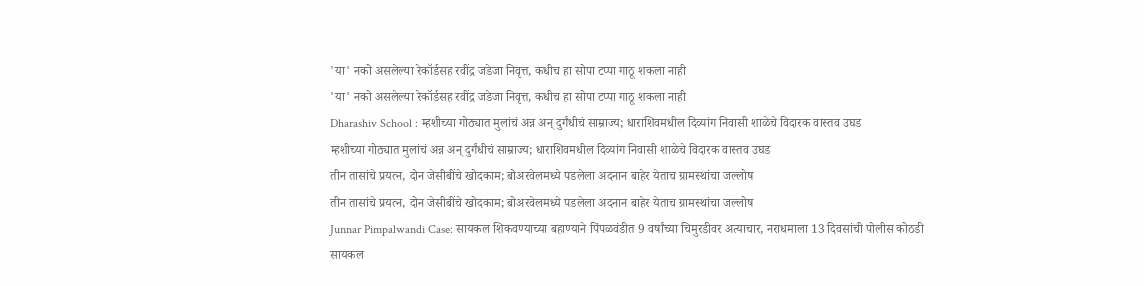'या' नको असलेल्या रेकॉर्डसह रवींद्र जडेजा निवृत्त, कधीच हा सोपा टप्पा गाठू शकला नाही
'या' नको असलेल्या रेकॉर्डसह रवींद्र जडेजा निवृत्त, कधीच हा सोपा टप्पा गाठू शकला नाही
Dharashiv School : म्हशीच्या गोठ्यात मुलांचं अन्न अन् दुर्गंधीचं साम्राज्य; धाराशिवमधील दिव्यांग निवासी शाळेचे विदारक वास्तव उघड
म्हशीच्या गोठ्यात मुलांचं अन्न अन् दुर्गंधीचं साम्राज्य; धाराशिवमधील दिव्यांग निवासी शाळेचे विदारक वास्तव उघड
तीन तासांचे प्रयत्न, दोन जेसीबींचे खोदकाम; बोअरवेलमध्ये पडलेला अदनान बाहेर येताच ग्रामस्थांचा जल्लोष
तीन तासांचे प्रयत्न, दोन जेसीबींचे खोदकाम; बोअरवेलमध्ये पडलेला अदनान बाहेर येताच ग्रामस्थांचा जल्लोष
Junnar Pimpalwandi Case: सायकल शिकवण्याच्या बहाण्याने पिंपळवंडीत 9 वर्षांच्या चिमुरडीवर अत्याचार, नराधमाला 13 दिवसांची पोलीस कोठडी
सायकल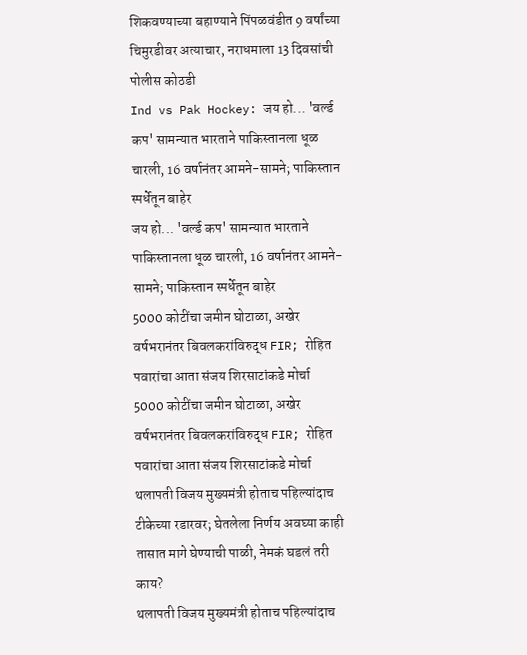शिकवण्याच्या बहाण्याने पिंपळवंडीत 9 वर्षांच्या चिमुरडीवर अत्याचार, नराधमाला 13 दिवसांची पोलीस कोठडी
Ind vs Pak Hockey: जय हो... 'वर्ल्ड कप' सामन्यात भारताने पाकिस्तानला धूळ चारली, 16 वर्षानंतर आमने-सामने; पाकिस्तान स्पर्धेतून बाहेर
जय हो... 'वर्ल्ड कप' सामन्यात भारताने पाकिस्तानला धूळ चारली, 16 वर्षानंतर आमने-सामने; पाकिस्तान स्पर्धेतून बाहेर
5000 कोटींचा जमीन घोटाळा, अखेर वर्षभरानंतर बिवलकरांविरुद्ध FIR; रोहित पवारांचा आता संजय शिरसाटांकडे मोर्चा
5000 कोटींचा जमीन घोटाळा, अखेर वर्षभरानंतर बिवलकरांविरुद्ध FIR; रोहित पवारांचा आता संजय शिरसाटांकडे मोर्चा
थलापती विजय मुख्यमंत्री होताच पहिल्यांदाच टीकेच्या रडारवर; घेतलेला निर्णय अवघ्या काही तासात मागे घेण्याची पाळी, नेमकं घडलं तरी काय?
थलापती विजय मुख्यमंत्री होताच पहिल्यांदाच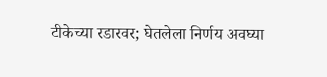टीकेच्या रडारवर; घेतलेला निर्णय अवघ्या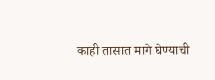काही तासात मागे घेण्याची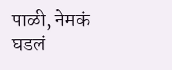पाळी, नेमकं घडलं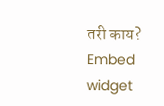तरी काय?
Embed widget